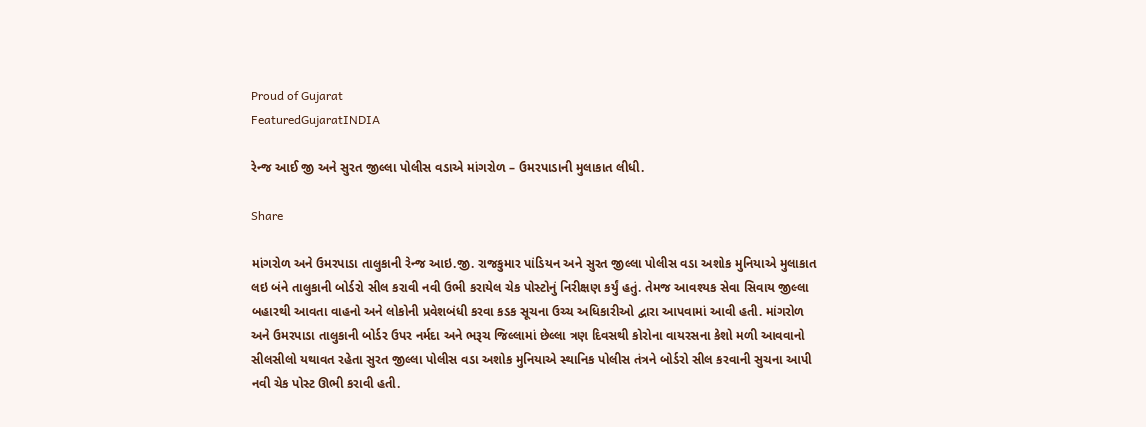Proud of Gujarat
FeaturedGujaratINDIA

રેન્જ આઈ જી અને સુરત જીલ્લા પોલીસ વડાએ માંગરોળ – ઉમરપાડાની મુલાકાત લીધી.

Share

માંગરોળ અને ઉમરપાડા તાલુકાની રેન્જ આઇ.જી. રાજકુમાર પાંડિયન અને સુરત જીલ્લા પોલીસ વડા અશોક મુનિયાએ મુલાકાત લઇ બંને તાલુકાની બોર્ડરો સીલ કરાવી નવી ઉભી કરાયેલ ચેક પોસ્ટોનું નિરીક્ષણ કર્યું હતું. તેમજ આવશ્યક સેવા સિવાય જીલ્લા બહારથી આવતા વાહનો અને લોકોની પ્રવેશબંધી કરવા કડક સૂચના ઉચ્ચ અધિકારીઓ દ્વારા આપવામાં આવી હતી. માંગરોળ અને ઉમરપાડા તાલુકાની બોર્ડર ઉપર નર્મદા અને ભરૂચ જિલ્લામાં છેલ્લા ત્રણ દિવસથી કોરોના વાયરસના કેશો મળી આવવાનો સીલસીલો યથાવત રહેતા સુરત જીલ્લા પોલીસ વડા અશોક મુનિયાએ સ્થાનિક પોલીસ તંત્રને બોર્ડરો સીલ કરવાની સુચના આપી નવી ચેક પોસ્ટ ઊભી કરાવી હતી.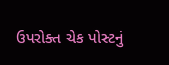ઉપરોક્ત ચેક પોસ્ટનું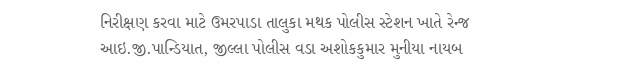નિરીક્ષણ કરવા માટે ઉમરપાડા તાલુકા મથક પોલીસ સ્ટેશન ખાતે રેન્જ આઇ.જી.પાન્ડિયાત, જીલ્લા પોલીસ વડા અશોકકુમાર મુનીયા નાયબ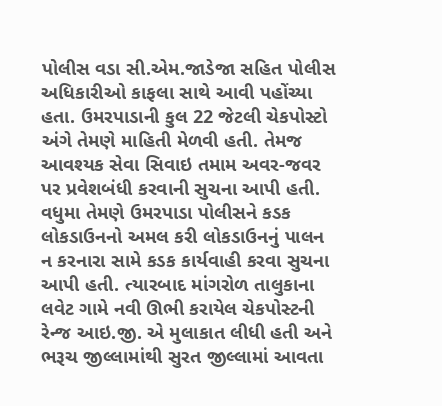પોલીસ વડા સી.એમ.જાડેજા સહિત પોલીસ અધિકારીઓ કાફલા સાથે આવી પહોંચ્યા હતા. ઉમરપાડાની કુલ 22 જેટલી ચેકપોસ્ટો અંગે તેમણે માહિતી મેળવી હતી. તેમજ આવશ્યક સેવા સિવાઇ તમામ અવર-જવર પર પ્રવેશબંધી કરવાની સુચના આપી હતી. વધુમા તેમણે ઉમરપાડા પોલીસને કડક લોકડાઉનનો અમલ કરી લોકડાઉનનું પાલન ન કરનારા સામે કડક કાર્યવાહી કરવા સુચના આપી હતી. ત્યારબાદ માંગરોળ તાલુકાના લવેટ ગામે નવી ઊભી કરાયેલ ચેકપોસ્ટની રેન્જ આઇ.જી. એ મુલાકાત લીધી હતી અને ભરૂચ જીલ્લામાંથી સુરત જીલ્લામાં આવતા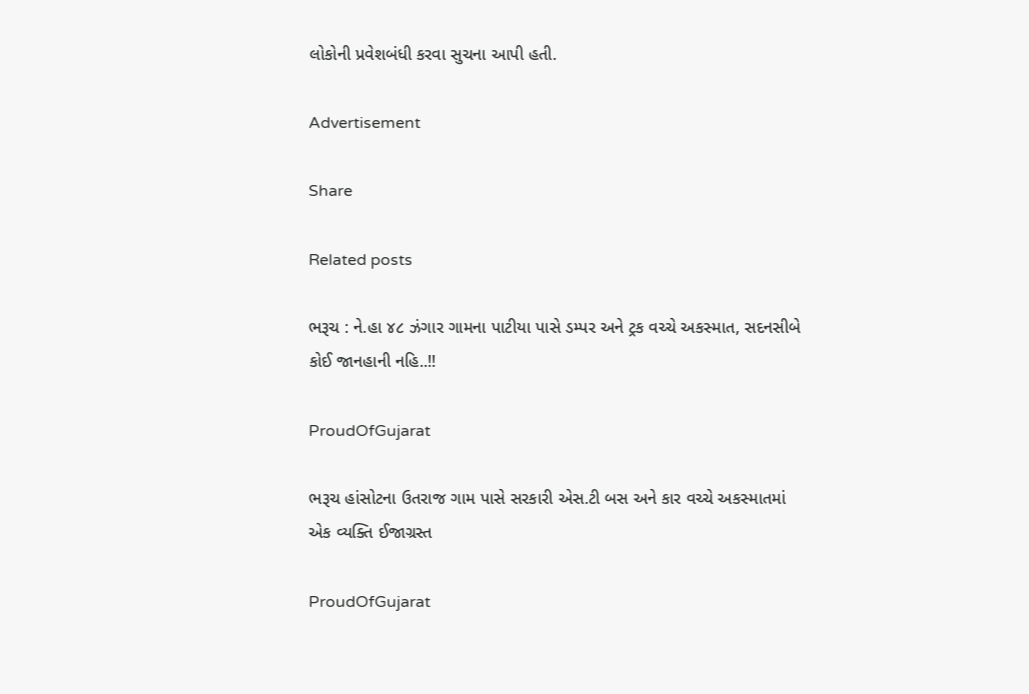લોકોની પ્રવેશબંધી કરવા સુચના આપી હતી.

Advertisement

Share

Related posts

ભરૂચ : ને.હા ૪૮ ઝંગાર ગામના પાટીયા પાસે ડમ્પર અને ટ્રક વચ્ચે અકસ્માત, સદનસીબે કોઈ જાનહાની નહિ..!!

ProudOfGujarat

ભરૂચ હાંસોટના ઉતરાજ ગામ પાસે સરકારી એસ.ટી બસ અને કાર વચ્ચે અકસ્માતમાં એક વ્યક્તિ ઈજાગ્રસ્ત

ProudOfGujarat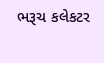ભરૂચ કલેકટર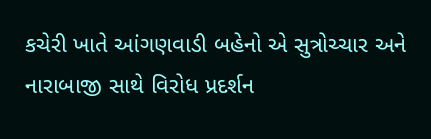કચેરી ખાતે આંગણવાડી બહેનો એ સુત્રોચ્ચાર અને નારાબાજી સાથે વિરોધ પ્રદર્શન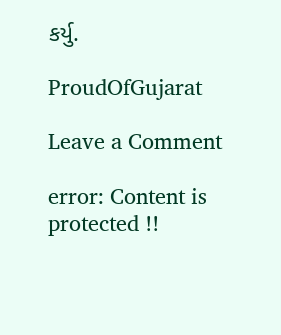કર્યુ.

ProudOfGujarat

Leave a Comment

error: Content is protected !!